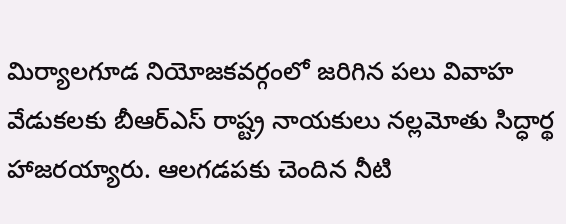మిర్యాలగూడ నియోజకవర్గంలో జరిగిన పలు వివాహ వేడుకలకు బీఆర్ఎస్ రాష్ట్ర నాయకులు నల్లమోతు సిద్ధార్థ హాజరయ్యారు. ఆలగడపకు చెందిన నీటి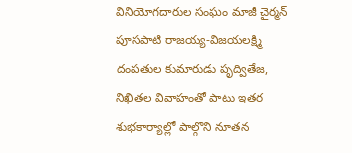వినియోగదారుల సంఘం మాజీ చైర్మన్ పూసపాటి రాజయ్య-విజయలక్ష్మి దంపతుల కుమారుడు పృద్వితేజ, నిఖితల వివాహంతో పాటు ఇతర శుభకార్యాల్లో పాల్గొని నూతన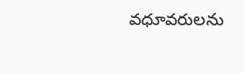వధూవరులను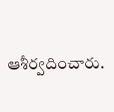ఆశీర్వదించారు.